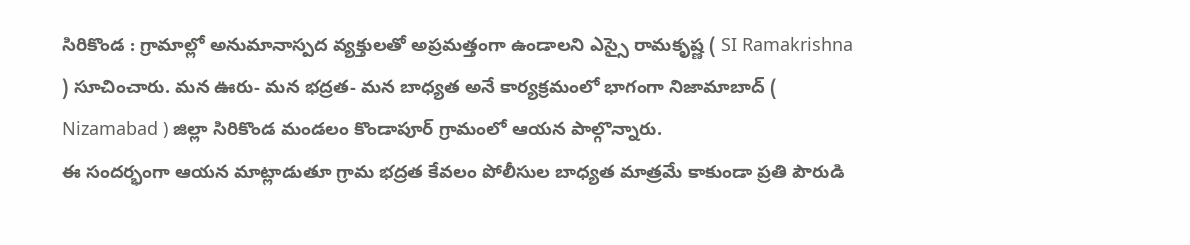సిరికొండ : గ్రామాల్లో అనుమానాస్పద వ్యక్తులతో అప్రమత్తంగా ఉండాలని ఎస్సై రామకృష్ణ ( SI Ramakrishna ) సూచించారు. మన ఊరు- మన భద్రత- మన బాధ్యత అనే కార్యక్రమంలో భాగంగా నిజామాబాద్ ( Nizamabad ) జిల్లా సిరికొండ మండలం కొండాపూర్ గ్రామంలో ఆయన పాల్గొన్నారు.
ఈ సందర్భంగా ఆయన మాట్లాడుతూ గ్రామ భద్రత కేవలం పోలీసుల బాధ్యత మాత్రమే కాకుండా ప్రతి పౌరుడి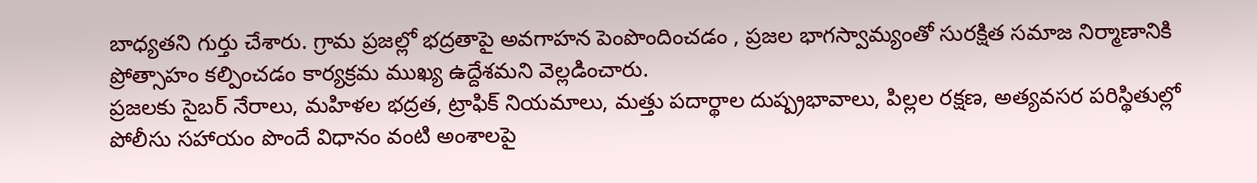బాధ్యతని గుర్తు చేశారు. గ్రామ ప్రజల్లో భద్రతాపై అవగాహన పెంపొందించడం , ప్రజల భాగస్వామ్యంతో సురక్షిత సమాజ నిర్మాణానికి ప్రోత్సాహం కల్పించడం కార్యక్రమ ముఖ్య ఉద్దేశమని వెల్లడించారు.
ప్రజలకు సైబర్ నేరాలు, మహిళల భద్రత, ట్రాఫిక్ నియమాలు, మత్తు పదార్థాల దుష్ప్రభావాలు, పిల్లల రక్షణ, అత్యవసర పరిస్థితుల్లో పోలీసు సహాయం పొందే విధానం వంటి అంశాలపై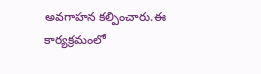అవగాహన కల్పించారు.ఈ కార్యక్రమంలో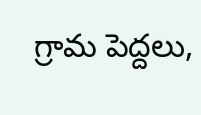గ్రామ పెద్దలు,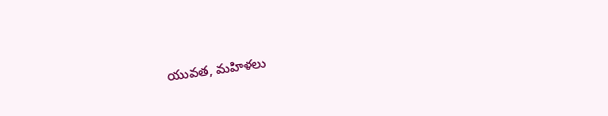యువత, మహిళలు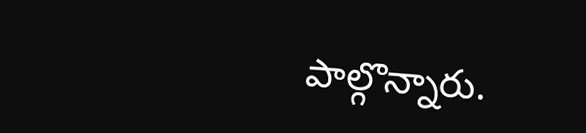పాల్గొన్నారు.